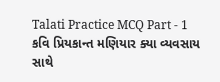Talati Practice MCQ Part - 1
કવિ પ્રિયકાન્ત મણિયાર ક્યા વ્યવસાય સાથે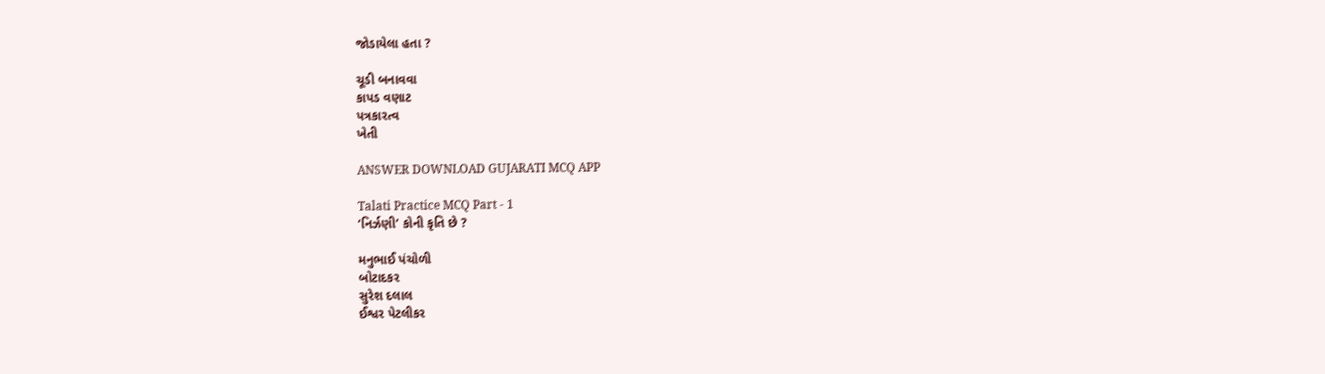જોડાયેલા હતા ?

ચૂડી બનાવવા
કાપડ વણાટ
પત્રકારત્વ
ખેતી

ANSWER DOWNLOAD GUJARATI MCQ APP

Talati Practice MCQ Part - 1
‘નિર્ઝણી’ કોની કૃતિ છે ?

મનુભાઈ પંચોળી
બોટાદકર
સુરેશ દલાલ
ઈશ્વર પેટલીકર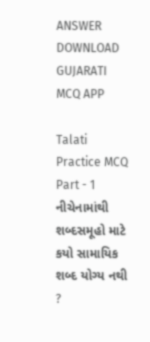ANSWER DOWNLOAD GUJARATI MCQ APP

Talati Practice MCQ Part - 1
નીચેનામાંથી શબ્દસમૂહો માટે કયો સામાયિક શબ્દ યોગ્ય નથી ?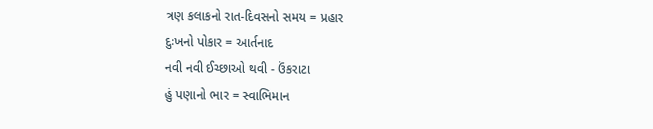ત્રણ કલાકનો રાત-દિવસનો સમય = પ્રહાર
દુઃખનો પોકાર = આર્તનાદ
નવી નવી ઈચ્છાઓ થવી - ઉંકરાટા
હું પણાનો ભાર = સ્વાભિમાન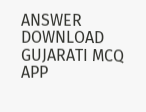ANSWER DOWNLOAD GUJARATI MCQ APP